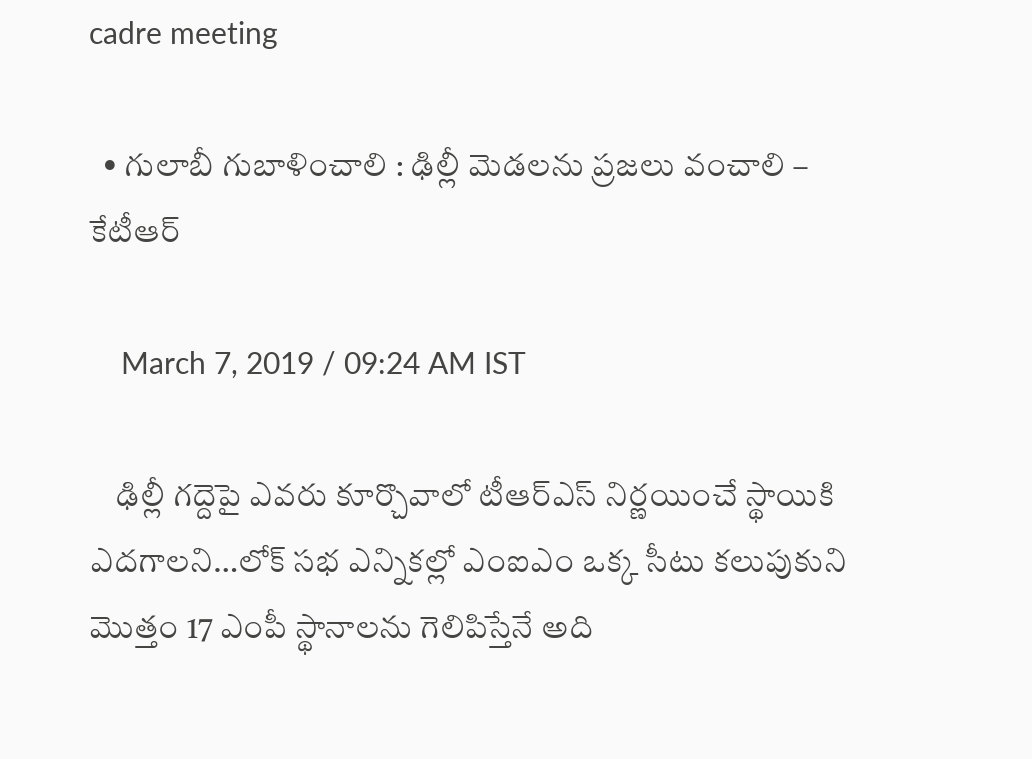cadre meeting

  • గులాబీ గుబాళించాలి : ఢిల్లీ మెడలను ప్రజలు వంచాలి – కేటీఆర్

    March 7, 2019 / 09:24 AM IST

    ఢిల్లీ గద్దెపై ఎవరు కూర్చొవాలో టీఆర్ఎస్ నిర్ణయించే స్థాయికి ఎదగాలని…లోక్ సభ ఎన్నికల్లో ఎంఐఎం ఒక్క సీటు కలుపుకుని మొత్తం 17 ఎంపీ స్థానాలను గెలిపిస్తేనే అది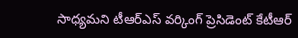సాధ్యమని టీఆర్ఎస్ వర్కింగ్ ప్రెసిడెంట్ కేటీఆర్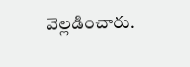వెల్లడించారు.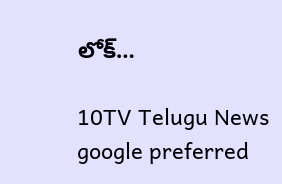లోక్…

10TV Telugu News
google preferred